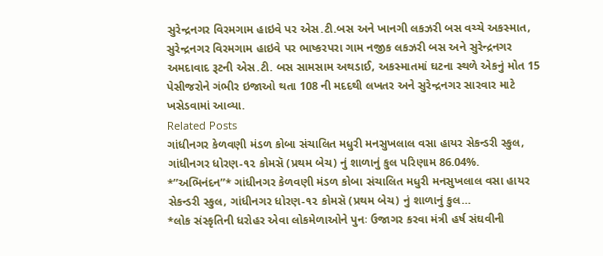સુરેન્દ્રનગર વિરમગામ હાઇવે પર એસ.ટી.બસ અને ખાનગી લકઝરી બસ વચ્ચે અકસ્માત, સુરેન્દ્રનગર વિરમગામ હાઇવે પર ભાષ્કરપરા ગામ નજીક લકઝરી બસ અને સુરેન્દ્રનગર અમદાવાદ રૂટની એસ.ટી. બસ સામસામ અથડાઈ, અકસ્માતમાં ઘટના સ્થળે એકનું મોત 15 પેસીજરોને ગંભીર ઇજાઓ થતા 108 ની મદદથી લખતર અને સુરેન્દ્રનગર સારવાર માટે ખસેડવામાં આવ્યા.
Related Posts
ગાંધીનગર કેળવણી મંડળ કોબા સંચાલિત મધુરી મનસુખલાલ વસા હાયર સેકન્ડરી સ્કુલ, ગાંધીનગર ધોરણ-૧૨ કોમસૅ (પ્રથમ બેચ) નું શાળાનું કુલ પરિણામ 86.04%.
*”અભિનંદન”* ગાંધીનગર કેળવણી મંડળ કોબા સંચાલિત મધુરી મનસુખલાલ વસા હાયર સેકન્ડરી સ્કુલ, ગાંધીનગર ધોરણ-૧૨ કોમસૅ (પ્રથમ બેચ) નું શાળાનું કુલ…
*લોક સંસ્કૃતિની ધરોહર એવા લોકમેળાઓને પુનઃ ઉજાગર કરવા મંત્રી હર્ષ સંઘવીની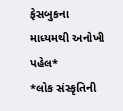ફેસબુકના માધ્યમથી અનોખી પહેલ*
*લોક સંસ્કૃતિની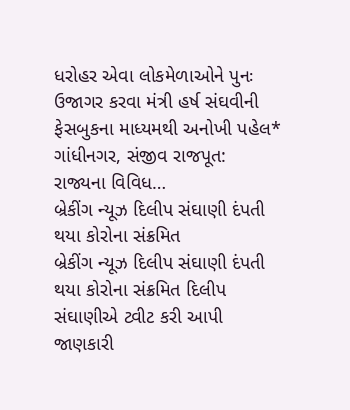ધરોહર એવા લોકમેળાઓને પુનઃ ઉજાગર કરવા મંત્રી હર્ષ સંઘવીની ફેસબુકના માધ્યમથી અનોખી પહેલ* ગાંધીનગર, સંજીવ રાજપૂત: રાજ્યના વિવિધ…
બ્રેકીંગ ન્યૂઝ દિલીપ સંઘાણી દંપતી થયા કોરોના સંક્રમિત
બ્રેકીંગ ન્યૂઝ દિલીપ સંઘાણી દંપતી થયા કોરોના સંક્રમિત દિલીપ સંઘાણીએ ટ્વીટ કરી આપી જાણકારી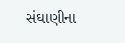સંઘાણીના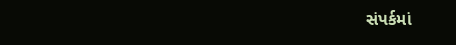સંપર્કમાં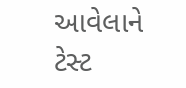આવેલાને ટેસ્ટ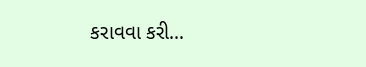કરાવવા કરી…